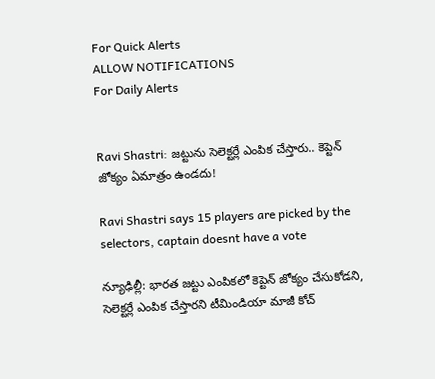For Quick Alerts
ALLOW NOTIFICATIONS
For Daily Alerts


Ravi Shastri: జట్టును సెలెక్టర్లే ఎంపిక చేస్తారు.. కెప్టెన్ జోక్యం ఏమాత్రం ఉండదు!

Ravi Shastri says 15 players are picked by the selectors, captain doesnt have a vote

న్యూఢిల్లీ: భారత జట్టు ఎంపికలో కెప్టెన్‌ జోక్యం చేసుకోడని, సెలెక్టర్లే ఎంపిక చేస్తారని టీమిండియా మాజీ కోచ్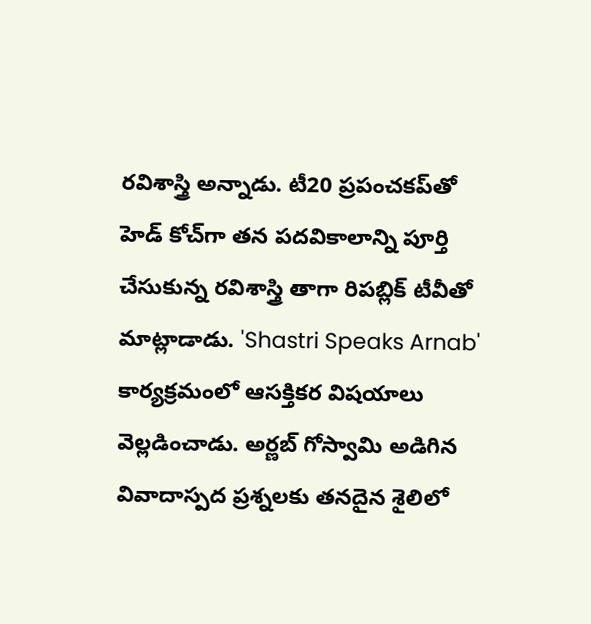రవిశాస్త్రి అన్నాడు. టీ20 ప్రపంచకప్‌తో హెడ్ కోచ్‌గా తన పదవికాలాన్ని పూర్తి చేసుకున్న రవిశాస్త్రి తాగా రిపబ్లిక్ టీవీతో మాట్లాడాడు. 'Shastri Speaks Arnab' కార్యక్రమంలో ఆసక్తికర విషయాలు వెల్లడించాడు. అర్ణబ్ గోస్వామి అడిగిన వివాదాస్పద ప్రశ్నలకు తనదైన శైలిలో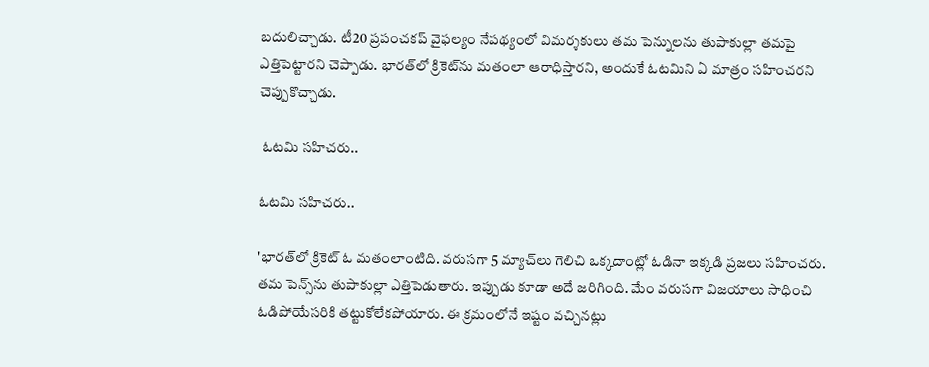బదులిచ్చాడు. టీ20 ప్రపంచకప్ వైఫల్యం నేపథ్యంలో విమర్శకులు తమ పెన్నులను తుపాకుల్లా తమపై ఎత్తిపెట్టారని చెప్పాడు. భారత్‌లో క్రికెట్‌ను మతంలా ఆరాధిస్తారని, అందుకే ఓటమిని ఏ మాత్రం సహించరని చెప్పుకొచ్చాడు.

 ఓటమి సహిచరు..

ఓటమి సహిచరు..

'భారత్‌లో క్రికెట్‌ ఓ మతంలాంటిది. వరుసగా 5 మ్యాచ్‌లు గెలిచి ఒక్కదాంట్లో ఓడినా ఇక్కడి ప్రజలు సహించరు. తమ పెన్స్‌ను తుపాకుల్లా ఎత్తిపెడుతారు. ఇప్పుడు కూడా అదే జరిగింది. మేం వరుసగా విజయాలు సాధించి ఓడిపోయేసరికి తట్టుకోలేకపోయారు. ఈ క్రమంలోనే ఇష్టం వచ్చినట్లు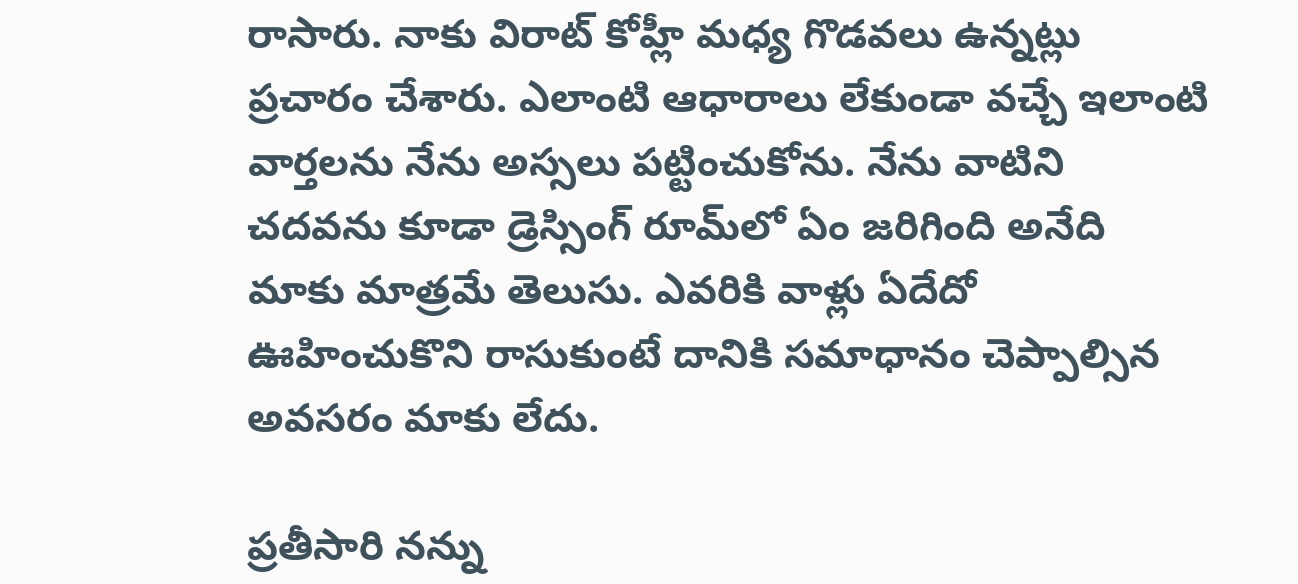రాసారు. నాకు విరాట్ కోహ్లీ మధ్య గొడవలు ఉన్నట్లు ప్రచారం చేశారు. ఎలాంటి ఆధారాలు లేకుండా వచ్చే ఇలాంటి వార్తలను నేను అస్సలు పట్టించుకోను. నేను వాటిని చదవను కూడా డ్రెస్సింగ్ రూమ్‌లో ఏం జరిగింది అనేది మాకు మాత్రమే తెలుసు. ఎవరికి వాళ్లు ఏదేదో ఊహించుకొని రాసుకుంటే దానికి సమాధానం చెప్పాల్సిన అవసరం మాకు లేదు.

ప్రతీసారి నన్ను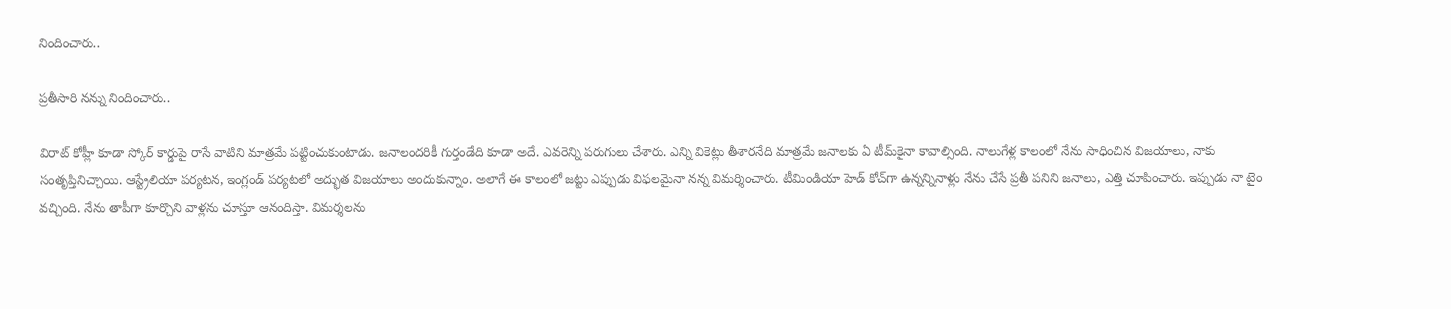నిందించారు..

ప్రతీసారి నన్ను నిందించారు..

విరాట్ కోహ్లీ కూడా స్కోర్ కార్డుపై రాసే వాటిని మాత్రమే పట్టించుకుంటాడు. జనాలందరికీ గుర్తండేది కూడా అదే. ఎవరెన్ని పరుగులు చేశారు. ఎన్ని వికెట్లు తీశారనేది మాత్రమే జనాలకు ఏ టీమ్‌కైనా కావాల్సింది. నాలుగేళ్ల కాలంలో నేను సాధించిన విజయాలు, నాకు సంతృప్తినిచ్చాయి. ఆస్ట్రేలియా పర్యటన, ఇంగ్లండ్ పర్యటలో అద్భుత విజయాలు అందుకున్నాం. అలాగే ఈ కాలంలో జట్టు ఎప్పుడు విఫలమైనా నన్న విమర్శించారు. టీమిండియా హెడ్ కోచ్‌గా ఉన్నన్నినాళ్లు నేను చేసే ప్రతీ పనిని జనాలు, ఎత్తి చూపించారు. ఇప్పుడు నా టైం వచ్చింది. నేను తాపీగా కూర్చొని వాళ్లను చూస్తూ ఆనందిస్తా. విమర్శలను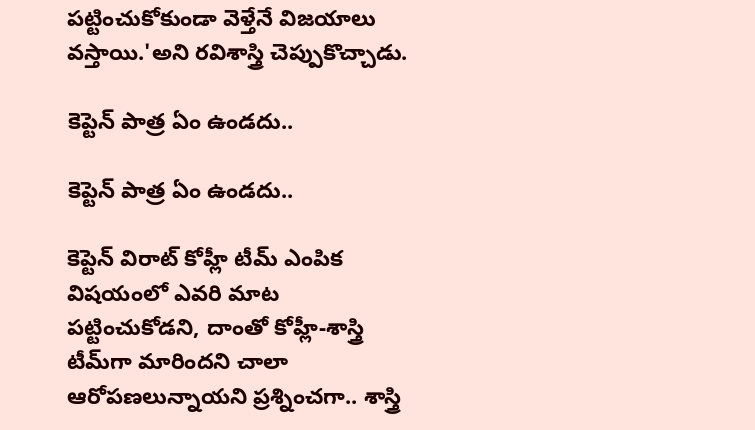పట్టించుకోకుండా వెళ్తేనే విజయాలు వస్తాయి.'అని రవిశాస్త్రి చెప్పుకొచ్చాడు.

కెప్టెన్ పాత్ర ఏం ఉండదు..

కెప్టెన్ పాత్ర ఏం ఉండదు..

కెప్టెన్ విరాట్ కోహ్లీ టీమ్ ఎంపిక విషయంలో ఎవరి మాట పట్టించుకోడని, దాంతో కోహ్లీ-శాస్త్రి టీమ్‌గా మారిందని చాలా ఆరోపణలున్నాయని ప్రశ్నించగా.. శాస్త్రి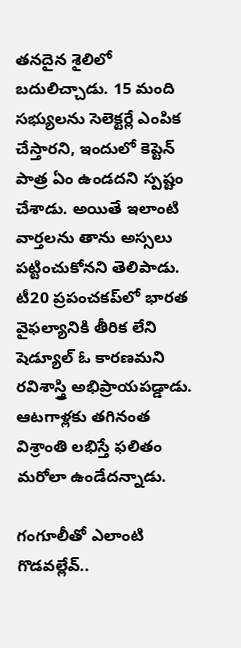తనదైన శైలిలో బదులిచ్చాడు. 15 మంది సభ్యులను సెలెక్టర్లే ఎంపిక చేస్తారని, ఇందులో కెప్టెన్ పాత్ర ఏం ఉండదని స్పష్టం చేశాడు. అయితే ఇలాంటి వార్తలను తాను అస్సలు పట్టించుకోనని తెలిపాడు. టీ20 ప్రపంచకప్‌లో భారత వైఫల్యానికి తీరిక లేని షెడ్యూల్ ఓ కారణమని రవిశాస్త్రి అభిప్రాయపడ్డాడు. ఆటగాళ్లకు తగినంత విశ్రాంతి లభిస్తే ఫలితం మరోలా ఉండేదన్నాడు.

గంగూలీ‌తో ఎలాంటి గొడవల్లేవ్..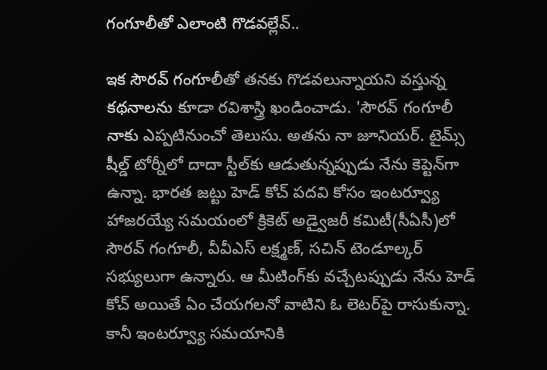గంగూలీ‌తో ఎలాంటి గొడవల్లేవ్..

ఇక సౌరవ్ గంగూలీతో తనకు గొడవలున్నాయని వస్తున్న కథనాలను కూడా రవిశాస్త్రి ఖండించాడు. 'సౌరవ్ గంగూలీ నాకు ఎప్పటినుంచో తెలుసు. అతను నా జూనియర్. టైమ్స్ షీల్డ్ టోర్నీలో దాదా స్టీల్‌కు ఆడుతున్నప్పుడు నేను కెప్టెన్‌గా ఉన్నా. భారత జట్టు హెడ్ కోచ్ పదవి కోసం ఇంటర్వ్యూ హాజరయ్యే సమయంలో క్రికెట్ అడ్వైజరీ కమిటీ(సీఏసీ)లో సౌరవ్ గంగూలీ, వీవీఎస్ లక్ష్మణ్, సచిన్ టెండూల్కర్ సభ్యులుగా ఉన్నారు. ఆ మీటింగ్‌కు వచ్చేటప్పుడు నేను హెడ్ కోచ్ అయితే ఏం చేయగలనో వాటిని ఓ లెటర్‌పై రాసుకున్నా. కానీ ఇంటర్వ్యూ సమయానికి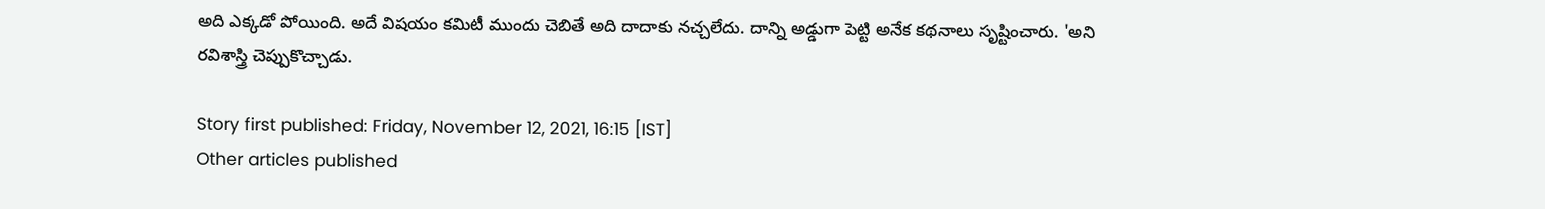అది ఎక్కడో పోయింది. అదే విషయం కమిటీ ముందు చెబితే అది దాదాకు నచ్చలేదు. దాన్ని అడ్డుగా పెట్టి అనేక కథనాలు సృష్టించారు. 'అని రవిశాస్త్రి చెప్పుకొచ్చాడు.

Story first published: Friday, November 12, 2021, 16:15 [IST]
Other articles published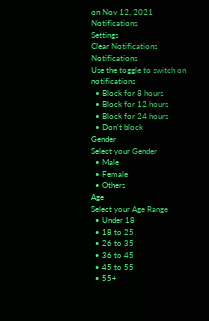on Nov 12, 2021
Notifications
Settings
Clear Notifications
Notifications
Use the toggle to switch on notifications
  • Block for 8 hours
  • Block for 12 hours
  • Block for 24 hours
  • Don't block
Gender
Select your Gender
  • Male
  • Female
  • Others
Age
Select your Age Range
  • Under 18
  • 18 to 25
  • 26 to 35
  • 36 to 45
  • 45 to 55
  • 55+